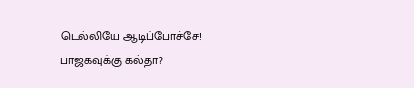டெல்லியே ஆடிப்போச்சே! பாஜகவுக்கு கல்தா?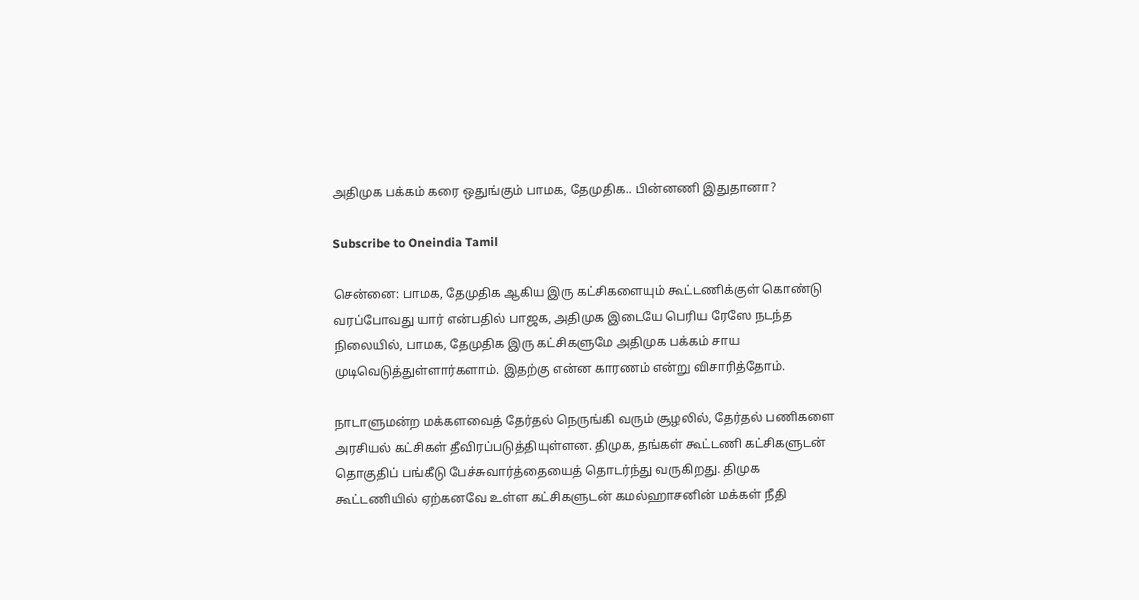அதிமுக பக்கம் கரை ஒதுங்கும் பாமக, தேமுதிக.. பின்னணி இதுதானா?

Subscribe to Oneindia Tamil

சென்னை: பாமக, தேமுதிக ஆகிய இரு கட்சிகளையும் கூட்டணிக்குள் கொண்டு வரப்போவது யார் என்பதில் பாஜக, அதிமுக இடையே பெரிய ரேஸே நடந்த நிலையில், பாமக, தேமுதிக இரு கட்சிகளுமே அதிமுக பக்கம் சாய முடிவெடுத்துள்ளார்களாம். இதற்கு என்ன காரணம் என்று விசாரித்தோம்.

நாடாளுமன்ற மக்களவைத் தேர்தல் நெருங்கி வரும் சூழலில், தேர்தல் பணிகளை அரசியல் கட்சிகள் தீவிரப்படுத்தியுள்ளன. திமுக, தங்கள் கூட்டணி கட்சிகளுடன் தொகுதிப் பங்கீடு பேச்சுவார்த்தையைத் தொடர்ந்து வருகிறது. திமுக கூட்டணியில் ஏற்கனவே உள்ள கட்சிகளுடன் கமல்ஹாசனின் மக்கள் நீதி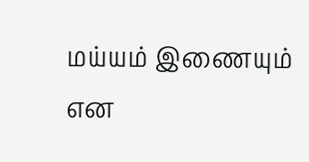மய்யம் இணையும் என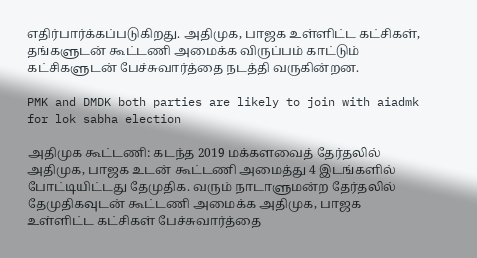எதிர்பார்க்கப்படுகிறது. அதிமுக, பாஜக உள்ளிட்ட கட்சிகள், தங்களுடன் கூட்டணி அமைக்க விருப்பம் காட்டும் கட்சிகளுடன் பேச்சுவார்த்தை நடத்தி வருகின்றன.

PMK and DMDK both parties are likely to join with aiadmk for lok sabha election

அதிமுக கூட்டணி: கடந்த 2019 மக்களவைத் தேர்தலில் அதிமுக, பாஜக உடன் கூட்டணி அமைத்து 4 இடங்களில் போட்டியிட்டது தேமுதிக. வரும் நாடாளுமன்ற தேர்தலில் தேமுதிகவுடன் கூட்டணி அமைக்க அதிமுக, பாஜக உள்ளிட்ட கட்சிகள் பேச்சுவார்த்தை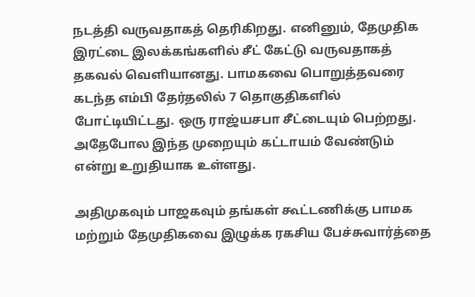நடத்தி வருவதாகத் தெரிகிறது. எனினும், தேமுதிக இரட்டை இலக்கங்களில் சீட் கேட்டு வருவதாகத் தகவல் வெளியானது. பாமகவை பொறுத்தவரை கடந்த எம்பி தேர்தலில் 7 தொகுதிகளில் போட்டியிட்டது. ஒரு ராஜ்யசபா சீட்டையும் பெற்றது. அதேபோல இந்த முறையும் கட்டாயம் வேண்டும் என்று உறுதியாக உள்ளது.

அதிமுகவும் பாஜகவும் தங்கள் கூட்டணிக்கு பாமக மற்றும் தேமுதிகவை இழுக்க ரகசிய பேச்சுவார்த்தை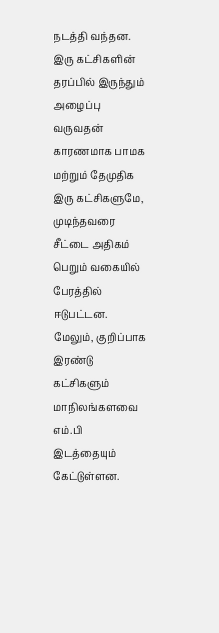நடத்தி வந்தன. இரு கட்சிகளின் தரப்பில் இருந்தும் அழைப்பு வருவதன் காரணமாக பாமக மற்றும் தேமுதிக இரு கட்சிகளுமே, முடிந்தவரை சீட்டை அதிகம் பெறும் வகையில் பேரத்தில் ஈடுபட்டன. மேலும், குறிப்பாக இரண்டு கட்சிகளும் மாநிலங்களவை எம்.பி இடத்தையும் கேட்டுள்ளன.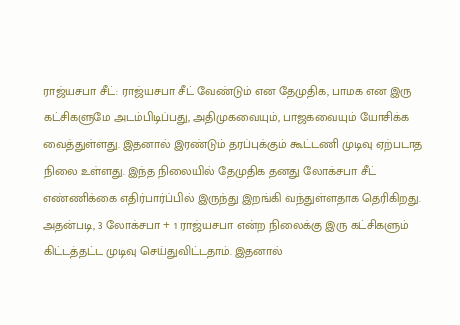ராஜ்யசபா சீட்: ராஜ்யசபா சீட் வேண்டும் என தேமுதிக, பாமக என இரு கட்சிகளுமே அடம்பிடிப்பது, அதிமுகவையும், பாஜகவையும் யோசிக்க வைத்துள்ளது. இதனால் இரண்டும் தரப்புக்கும் கூட்டணி முடிவு ஏற்படாத நிலை உள்ளது. இந்த நிலையில் தேமுதிக தனது லோக்சபா சீட் எண்ணிக்கை எதிர்பார்ப்பில் இருந்து இறங்கி வந்துள்ளதாக தெரிகிறது. அதன்படி, 3 லோக்சபா + 1 ராஜ்யசபா என்ற நிலைக்கு இரு கட்சிகளும் கிட்டத்தட்ட முடிவு செய்துவிட்டதாம். இதனால்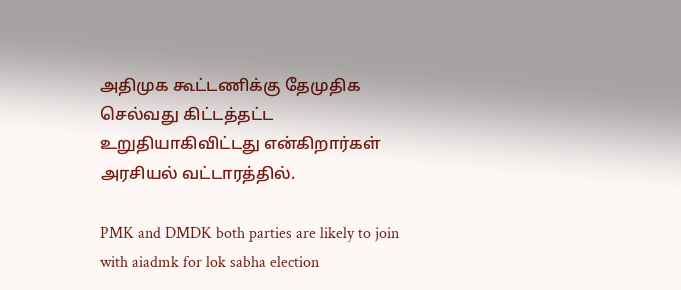அதிமுக கூட்டணிக்கு தேமுதிக செல்வது கிட்டத்தட்ட உறுதியாகிவிட்டது என்கிறார்கள் அரசியல் வட்டாரத்தில்.

PMK and DMDK both parties are likely to join with aiadmk for lok sabha election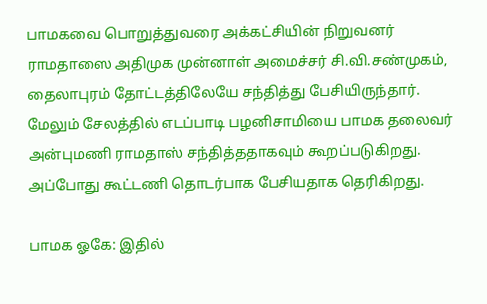பாமகவை பொறுத்துவரை அக்கட்சியின் நிறுவனர் ராமதாஸை அதிமுக முன்னாள் அமைச்சர் சி.வி.சண்முகம், தைலாபுரம் தோட்டத்திலேயே சந்தித்து பேசியிருந்தார். மேலும் சேலத்தில் எடப்பாடி பழனிசாமியை பாமக தலைவர் அன்புமணி ராமதாஸ் சந்தித்ததாகவும் கூறப்படுகிறது. அப்போது கூட்டணி தொடர்பாக பேசியதாக தெரிகிறது.

பாமக ஓகே: இதில்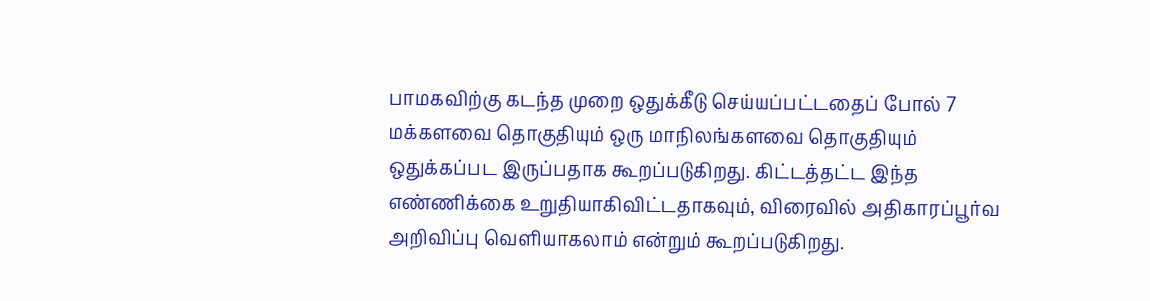பாமகவிற்கு கடந்த முறை ஒதுக்கீடு செய்யப்பட்டதைப் போல் 7 மக்களவை தொகுதியும் ஒரு மாநிலங்களவை தொகுதியும் ஒதுக்கப்பட இருப்பதாக கூறப்படுகிறது. கிட்டத்தட்ட இந்த எண்ணிக்கை உறுதியாகிவிட்டதாகவும், விரைவில் அதிகாரப்பூர்வ அறிவிப்பு வெளியாகலாம் என்றும் கூறப்படுகிறது.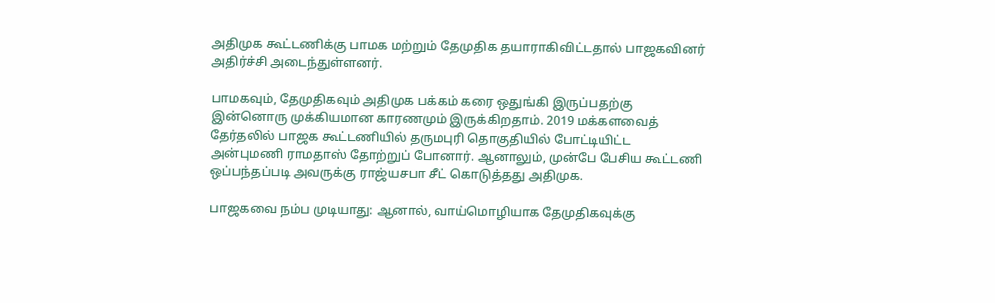அதிமுக கூட்டணிக்கு பாமக மற்றும் தேமுதிக தயாராகிவிட்டதால் பாஜகவினர் அதிர்ச்சி அடைந்துள்ளனர்.

பாமகவும், தேமுதிகவும் அதிமுக பக்கம் கரை ஒதுங்கி இருப்பதற்கு இன்னொரு முக்கியமான காரணமும் இருக்கிறதாம். 2019 மக்களவைத் தேர்தலில் பாஜக கூட்டணியில் தருமபுரி தொகுதியில் போட்டியிட்ட அன்புமணி ராமதாஸ் தோற்றுப் போனார். ஆனாலும், முன்பே பேசிய கூட்டணி ஒப்பந்தப்படி அவருக்கு ராஜ்யசபா சீட் கொடுத்தது அதிமுக.

பாஜகவை நம்ப முடியாது: ஆனால், வாய்மொழியாக தேமுதிகவுக்கு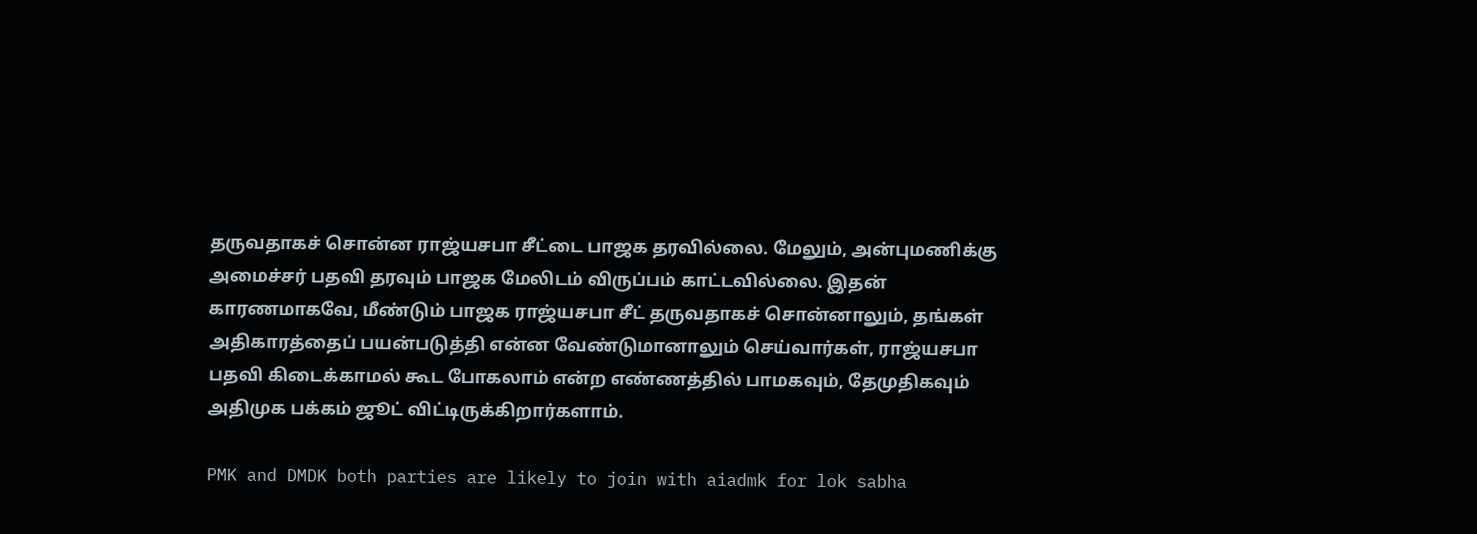தருவதாகச் சொன்ன ராஜ்யசபா சீட்டை பாஜக தரவில்லை. மேலும், அன்புமணிக்கு அமைச்சர் பதவி தரவும் பாஜக மேலிடம் விருப்பம் காட்டவில்லை. இதன் காரணமாகவே, மீண்டும் பாஜக ராஜ்யசபா சீட் தருவதாகச் சொன்னாலும், தங்கள் அதிகாரத்தைப் பயன்படுத்தி என்ன வேண்டுமானாலும் செய்வார்கள், ராஜ்யசபா பதவி கிடைக்காமல் கூட போகலாம் என்ற எண்ணத்தில் பாமகவும், தேமுதிகவும் அதிமுக பக்கம் ஜூட் விட்டிருக்கிறார்களாம்.

PMK and DMDK both parties are likely to join with aiadmk for lok sabha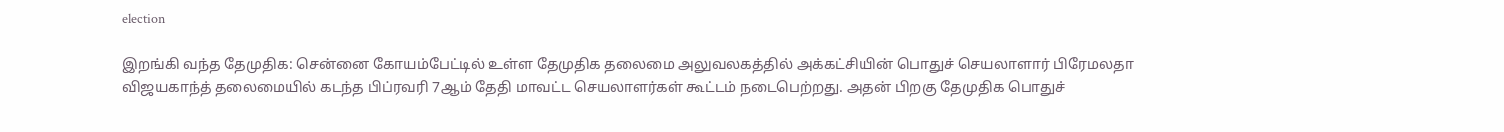election

இறங்கி வந்த தேமுதிக: சென்னை கோயம்பேட்டில் உள்ள தேமுதிக தலைமை அலுவலகத்தில் அக்கட்சியின் பொதுச் செயலாளார் பிரேமலதா விஜயகாந்த் தலைமையில் கடந்த பிப்ரவரி 7ஆம் தேதி மாவட்ட செயலாளர்கள் கூட்டம் நடைபெற்றது. அதன் பிறகு தேமுதிக பொதுச்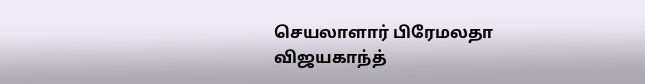செயலாளார் பிரேமலதா விஜயகாந்த்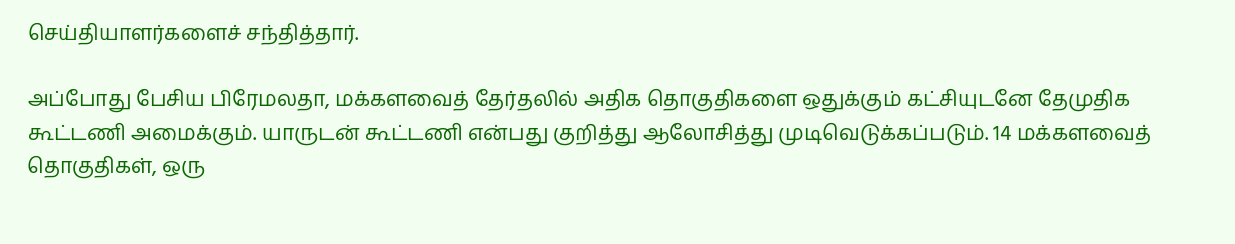செய்தியாளர்களைச் சந்தித்தார்.

அப்போது பேசிய பிரேமலதா, மக்களவைத் தேர்தலில் அதிக தொகுதிகளை ஒதுக்கும் கட்சியுடனே தேமுதிக கூட்டணி அமைக்கும். யாருடன் கூட்டணி என்பது குறித்து ஆலோசித்து முடிவெடுக்கப்படும். 14 மக்களவைத் தொகுதிகள், ஒரு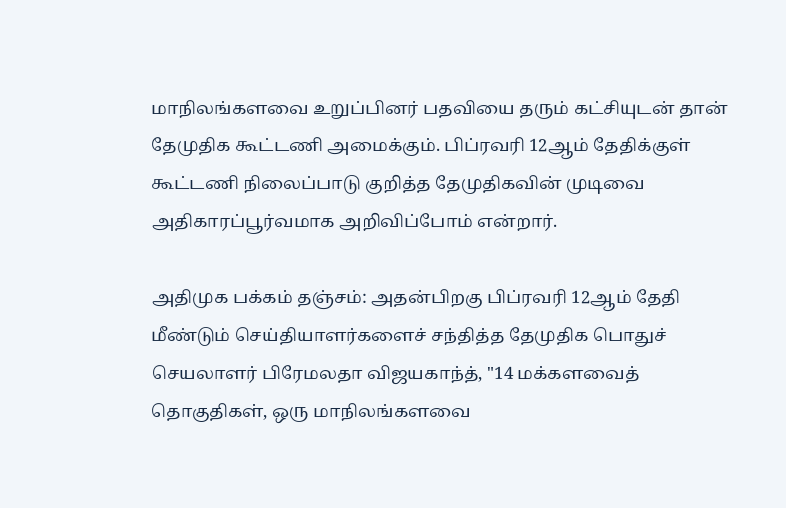மாநிலங்களவை உறுப்பினர் பதவியை தரும் கட்சியுடன் தான் தேமுதிக கூட்டணி அமைக்கும். பிப்ரவரி 12ஆம் தேதிக்குள் கூட்டணி நிலைப்பாடு குறித்த தேமுதிகவின் முடிவை அதிகாரப்பூர்வமாக அறிவிப்போம் என்றார்.

அதிமுக பக்கம் தஞ்சம்: அதன்பிறகு பிப்ரவரி 12ஆம் தேதி மீண்டும் செய்தியாளர்களைச் சந்தித்த தேமுதிக பொதுச் செயலாளர் பிரேமலதா விஜயகாந்த், "14 மக்களவைத் தொகுதிகள், ஒரு மாநிலங்களவை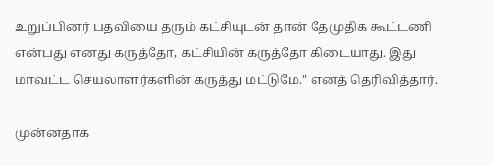உறுப்பினர் பதவியை தரும் கட்சியுடன் தான் தேமுதிக கூட்டணி என்பது எனது கருத்தோ, கட்சியின் கருத்தோ கிடையாது. இது மாவட்ட செயலாளர்களின் கருத்து மட்டுமே." எனத் தெரிவித்தார்.

முன்னதாக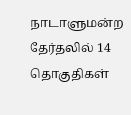நாடாளுமன்ற தேர்தலில் 14 தொகுதிகள்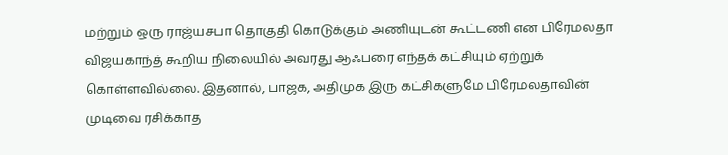மற்றும் ஒரு ராஜ்யசபா தொகுதி கொடுக்கும் அணியுடன் கூட்டணி என பிரேமலதா விஜயகாந்த் கூறிய நிலையில் அவரது ஆஃபரை எந்தக் கட்சியும் ஏற்றுக் கொள்ளவில்லை. இதனால், பாஜக, அதிமுக இரு கட்சிகளுமே பிரேமலதாவின் முடிவை ரசிக்காத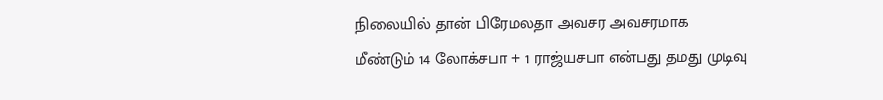நிலையில் தான் பிரேமலதா அவசர அவசரமாக மீண்டும் 14 லோக்சபா + 1 ராஜ்யசபா என்பது தமது முடிவு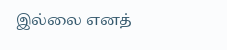இல்லை எனத்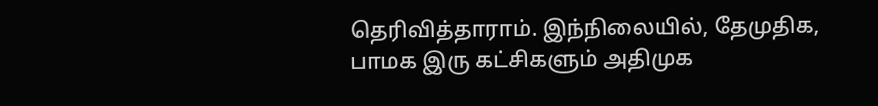தெரிவித்தாராம். இந்நிலையில், தேமுதிக, பாமக இரு கட்சிகளும் அதிமுக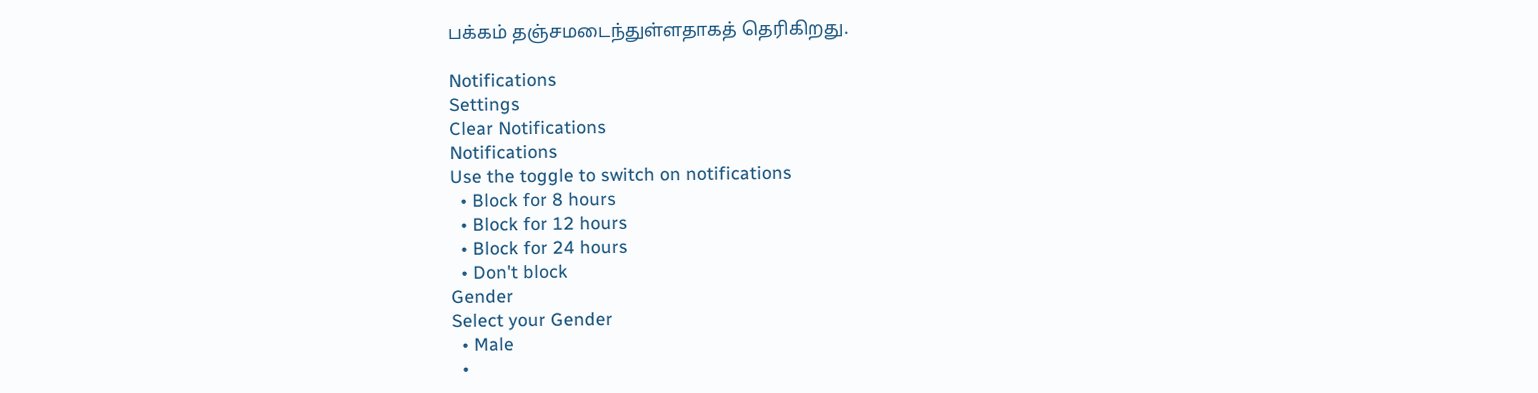பக்கம் தஞ்சமடைந்துள்ளதாகத் தெரிகிறது.

Notifications
Settings
Clear Notifications
Notifications
Use the toggle to switch on notifications
  • Block for 8 hours
  • Block for 12 hours
  • Block for 24 hours
  • Don't block
Gender
Select your Gender
  • Male
  •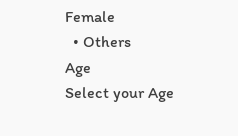Female
  • Others
Age
Select your Age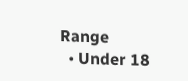Range
  • Under 18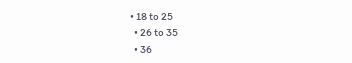• 18 to 25
  • 26 to 35
  • 36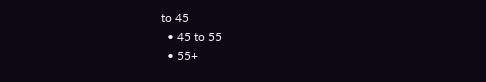to 45
  • 45 to 55
  • 55+